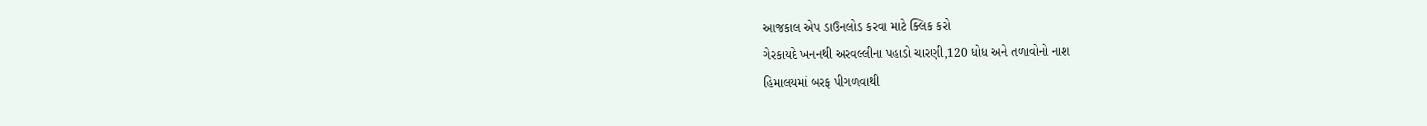આજકાલ એપ ડાઉનલોડ કરવા માટે ક્લિક કરો
ગેરકાયદે ખનનથી અરવલ્લીના પહાડો ચારણી,120 ધોધ અને તળાવોનો નાશ
હિમાલયમાં બરફ પીગળવાથી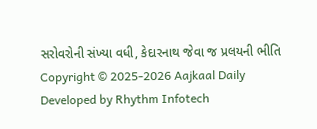સરોવરોની સંખ્યા વધી, કેદારનાથ જેવા જ પ્રલયની ભીતિ
Copyright © 2025-2026 Aajkaal Daily
Developed by Rhythm Infotech